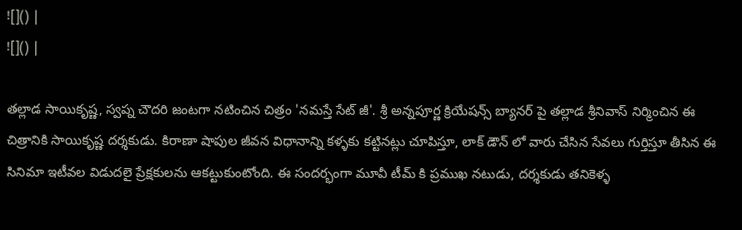![]() |
![]() |

తల్లాడ సాయికృష్ణ, స్వప్న చౌదరి జంటగా నటించిన చిత్రం 'నమస్తే సేట్ జీ'. శ్రీ అన్నపూర్ణ క్రియేషన్స్ బ్యానర్ పై తల్లాడ శ్రీనివాస్ నిర్మించిన ఈ చిత్రానికి సాయికృష్ణ దర్శకుడు. కిరాణా షాపుల జీవన విధానాన్ని కళ్ళకు కట్టినట్లు చూపిస్తూ, లాక్ డౌన్ లో వారు చేసిన సేవలు గుర్తిస్తూ తీసిన ఈ సినిమా ఇటీవల విడుదలై ప్రేక్షకులను ఆకట్టుకుంటోంది. ఈ సందర్భంగా మూవీ టీమ్ కి ప్రముఖ నటుడు, దర్శకుడు తనికెళ్ళ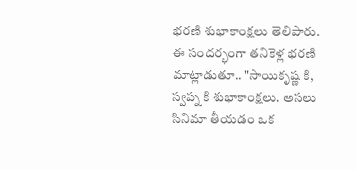భరణి శుభాకాంక్షలు తెలిపారు.
ఈ సందర్భంగా తనికెళ్ల భరణి మాట్లాడుతూ.. "సాయికృష్ణ కి, స్వప్న కి శుభాకాంక్షలు. అసలు సినిమా తీయడం ఒక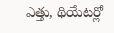ఎత్తు, థియేటర్లో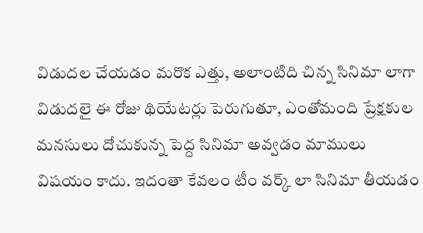విడుదల చేయడం మరొక ఎత్తు, అలాంటిది చిన్న సినిమా లాగా విడుదలై ఈ రోజు థియేటర్లు పెరుగుతూ, ఎంతోమంది ప్రేక్షకుల మనసులు దోచుకున్న పెద్ద సినిమా అవ్వడం మాములు విషయం కాదు. ఇదంతా కేవలం టీం వర్క్ లా సినిమా తీయడం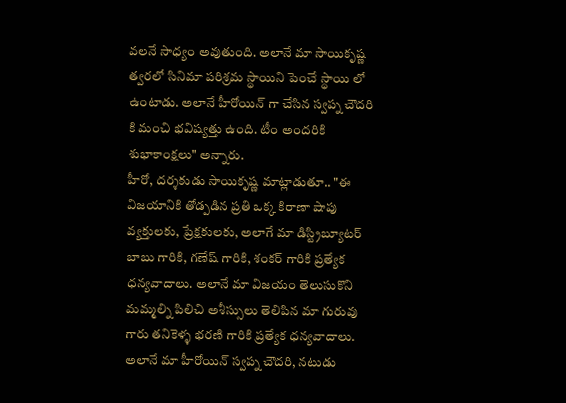వలనే సాధ్యం అవుతుంది. అలానే మా సాయికృష్ణ త్వరలో సినిమా పరిశ్రమ స్థాయిని పెంచే స్థాయి లో ఉంటాడు. అలానే హీరోయిన్ గా చేసిన స్వప్న చౌదరి కి మంచి భవిష్యత్తు ఉంది. టీం అందరికి శుభాకాంక్షలు" అన్నారు.
హీరో, దర్శకుడు సాయికృష్ణ మాట్లాడుతూ.. "ఈ విజయానికి తోడ్పడిన ప్రతి ఒక్క కిరాణా షాపు వ్యక్తులకు, ప్రేక్షకులకు, అలాగే మా డిస్ట్రిబ్యూటర్ బాబు గారికి, గణేష్ గారికి, శంకర్ గారికి ప్రత్యేక ధన్యవాదాలు. అలానే మా విజయం తెలుసుకొని మమ్మల్ని పిలిచి అశీస్సులు తెలిపిన మా గురువు గారు తనికెళ్ళ భరణి గారికి ప్రత్యేక ధన్యవాదాలు. అలానే మా హీరోయిన్ స్వప్న చౌదరి, నటుడు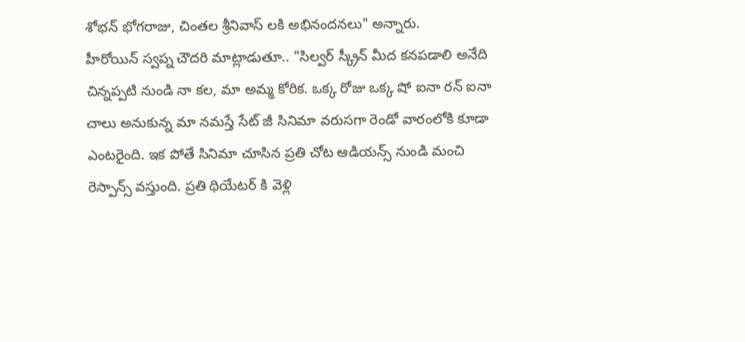శోభన్ భోగరాజు, చింతల శ్రీనివాస్ లకి అభినందనలు" అన్నారు.
హీరోయిన్ స్వప్న చౌదరి మాట్లాడుతూ.. "సిల్వర్ స్క్రీన్ మీద కనపడాలి అనేది చిన్నప్పటి నుండి నా కల, మా అమ్మ కోరిక. ఒక్క రోజు ఒక్క షో ఐనా రన్ ఐనా చాలు అనుకున్న మా నమస్తే సేట్ జీ సినిమా వరుసగా రెండో వారంలోకి కూడా ఎంటరైంది. ఇక పోతే సినిమా చూసిన ప్రతి చోట ఆడియన్స్ నుండి మంచి రెస్పాన్స్ వస్తుంది. ప్రతి థియేటర్ కి వెళ్లి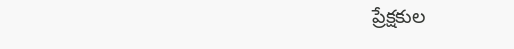ప్రేక్షకుల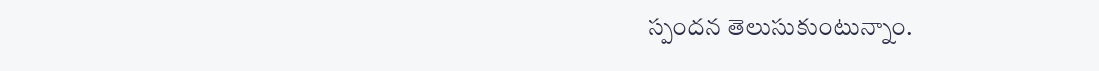స్పందన తెలుసుకుంటున్నాం.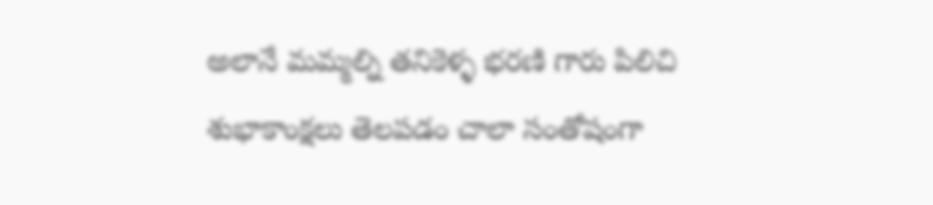అలానే మమ్మల్ని తనికెళ్ళ భరణి గారు పిలిచి శుభాకాంక్షలు తెలపడం చాలా సంతోషంగా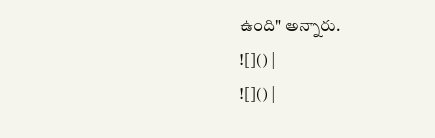ఉంది" అన్నారు.
![]() |
![]() |